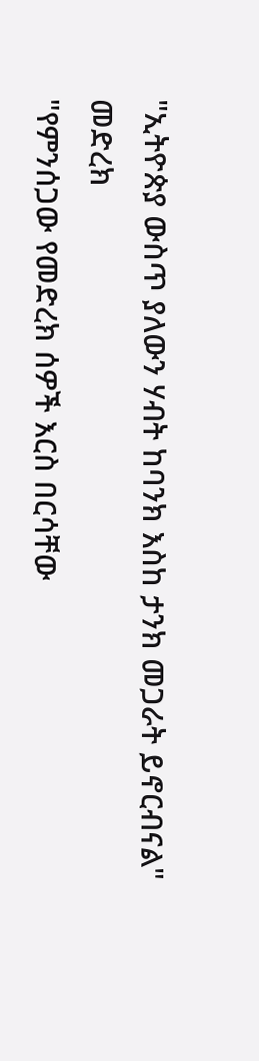"ኢትዮጵያ ውስጥ ያለውን ሃብት ከባንክ እስከ ታንክ መጋራት ይኖርብናል"
መድረክ
"የምንሰጋው የመድረክ ሰዎች እርስ በርሳቸው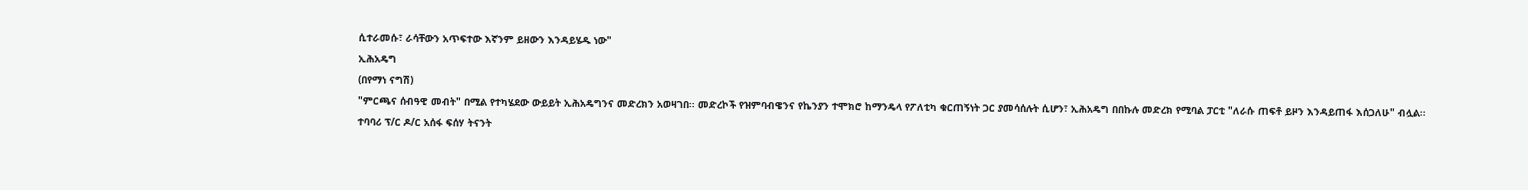ሲተራመሱ፣ ራሳቸውን አጥፍተው እኛንም ይዘውን እንዳይሄዱ ነው"
ኢሕአዴግ
(በየማነ ናግሽ)
"ምርጫና ሰብዓዊ መብት" በሚል የተካሄደው ውይይት ኢሕአዴግንና መድረክን አወዛገበ፡፡ መድረኮች የዝምባብዌንና የኬንያን ተሞክሮ ከማንዴላ የፖለቲካ ቁርጠኝነት ጋር ያመሳሰሉት ሲሆን፣ ኢሕአዴግ በበኩሉ መድረክ የሚባል ፓርቲ "ለራሱ ጠፍቶ ይዞን እንዳይጠፋ እሰጋለሁ" ብሏል፡፡
ተባባሪ ፕ/ር ዶ/ር አሰፋ ፍሰሃ ትናንት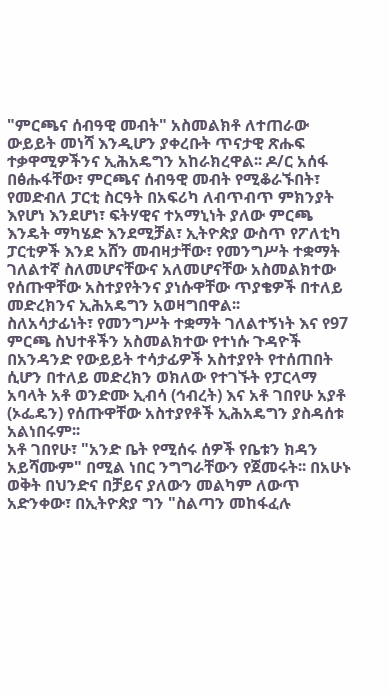"ምርጫና ሰብዓዊ መብት" አስመልክቶ ለተጠራው ውይይት መነሻ እንዲሆን ያቀረቡት ጥናታዊ ጽሑፍ ተቃዋሚዎችንና ኢሕአዴግን አከራክረዋል፡፡ ዶ/ር አሰፋ በፅሑፋቸው፣ ምርጫና ሰብዓዊ መብት የሚቆራኙበት፣ የመድብለ ፓርቲ ስርዓት በአፍሪካ ለብጥብጥ ምክንያት እየሆነ እንደሆነ፣ ፍትሃዊና ተአማኒነት ያለው ምርጫ እንዴት ማካሄድ እንደሚቻል፣ ኢትዮጵያ ውስጥ የፖለቲካ ፓርቲዎች እንደ አሸን መብዛታቸው፣ የመንግሥት ተቋማት ገለልተኛ ስለመሆናቸውና አለመሆናቸው አስመልክተው የሰጡዋቸው አስተያየትንና ያነሱዋቸው ጥያቄዎች በተለይ መድረክንና ኢሕአዴግን አወዛግበዋል፡፡
ስለአሳታፊነት፣ የመንግሥት ተቋማት ገለልተኝነት እና የ97 ምርጫ ስህተቶችን አስመልክተው የተነሱ ጉዳዮች በአንዳንድ የውይይት ተሳታፊዎች አስተያየት የተሰጠበት ሲሆን በተለይ መድረክን ወክለው የተገኙት የፓርላማ አባላት አቶ ወንድሙ ኢብሳ (ኅብረት) እና አቶ ገበየሁ አያቶ (ኦፌዴን) የሰጡዋቸው አስተያየቶች ኢሕአዴግን ያስዳሰቱ አልነበሩም፡፡
አቶ ገበየሁ፣ "አንድ ቤት የሚሰሩ ሰዎች የቤቱን ክዳን አይሻሙም" በሚል ነበር ንግግራቸውን የጀመሩት፡፡ በአሁኑ ወቅት በህንድና በቻይና ያለውን መልካም ለውጥ አድንቀው፣ በኢትዮጵያ ግን "ስልጣን መከፋፈሉ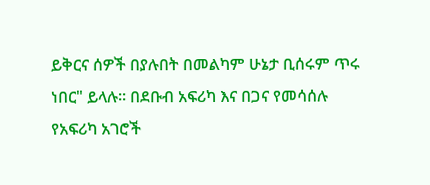ይቅርና ሰዎች በያሉበት በመልካም ሁኔታ ቢሰሩም ጥሩ ነበር" ይላሉ፡፡ በደቡብ አፍሪካ እና በጋና የመሳሰሉ የአፍሪካ አገሮች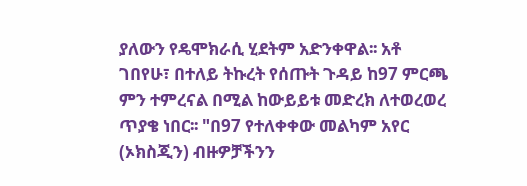ያለውን የዴሞክራሲ ሂደትም አድንቀዋል፡፡ አቶ ገበየሁ፣ በተለይ ትኩረት የሰጡት ጉዳይ ከ97 ምርጫ ምን ተምረናል በሚል ከውይይቱ መድረክ ለተወረወረ ጥያቄ ነበር፡፡ "በ97 የተለቀቀው መልካም አየር (ኦክስጂን) ብዙዎቻችንን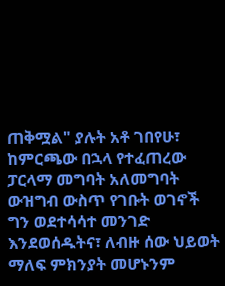ጠቅሟል" ያሉት አቶ ገበየሁ፣ ከምርጫው በኋላ የተፈጠረው ፓርላማ መግባት አለመግባት ውዝግብ ውስጥ የገቡት ወገኖች ግን ወደተሳሳተ መንገድ እንደወሰዱትና፣ ለብዙ ሰው ህይወት ማለፍ ምክንያት መሆኑንም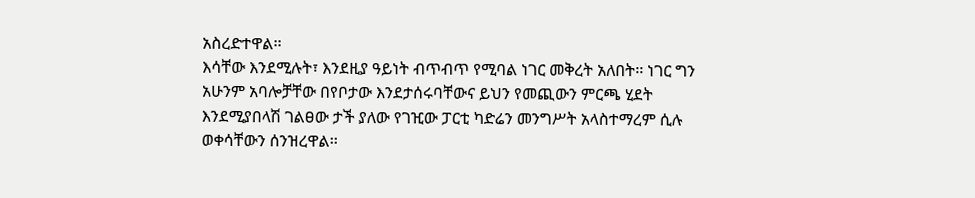አስረድተዋል፡፡
እሳቸው እንደሚሉት፣ እንደዚያ ዓይነት ብጥብጥ የሚባል ነገር መቅረት አለበት፡፡ ነገር ግን አሁንም አባሎቻቸው በየቦታው እንደታሰሩባቸውና ይህን የመጪውን ምርጫ ሂደት እንደሚያበላሽ ገልፀው ታች ያለው የገዢው ፓርቲ ካድሬን መንግሥት አላስተማረም ሲሉ ወቀሳቸውን ሰንዝረዋል፡፡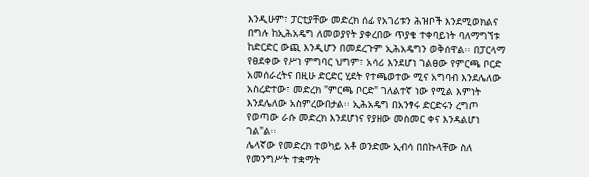እንዲሁም፣ ፓርቲያቸው መድረክ ሰፊ የአገሪቱን ሕዝቦች እንደሚወክልና በግሉ ከኢሕአዴግ ለመወያየት ያቀረበው ጥያቄ ተቀባይነት ባለማግኘቱ ከድርድር ውጪ እንዲሆን በመደረጉም ኢሕአዴግን ወቅሰዋል፡፡ በፓርላማ የፀደቀው የሥነ ምግባር ህግም፣ አሳሪ እንደሆነ ገልፀው የምርጫ ቦርድ አመሰራረትና በዚሁ ድርድር ሂደት የተጫወተው ሚና አግባብ እንደሌለው አስረድተው፣ መድረክ "ምርጫ ቦርድ" ገለልተኛ ነው የሚል እምነት እንደሌለው አስምረውበታል፡፡ ኢሕአዴግ በአንፃሩ ድርድሩን ረግጦ የወጣው ራሱ መድረክ እንደሆነና የያዘው መስመር ቀና እንዳልሆነ ገል"ል፡፡
ሌላኛው የመድረክ ተወካይ አቶ ወንድሙ ኢብሳ በበኩላቸው ስለ የመንግሥት ተቋማት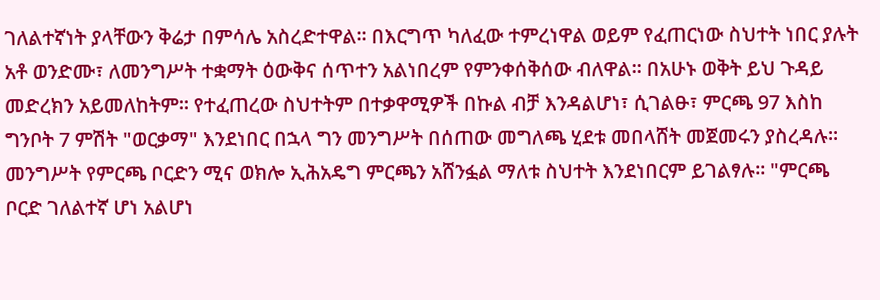ገለልተኛነት ያላቸውን ቅሬታ በምሳሌ አስረድተዋል፡፡ በእርግጥ ካለፈው ተምረነዋል ወይም የፈጠርነው ስህተት ነበር ያሉት አቶ ወንድሙ፣ ለመንግሥት ተቋማት ዕውቅና ሰጥተን አልነበረም የምንቀሰቅሰው ብለዋል፡፡ በአሁኑ ወቅት ይህ ጉዳይ መድረክን አይመለከትም፡፡ የተፈጠረው ስህተትም በተቃዋሚዎች በኩል ብቻ እንዳልሆነ፣ ሲገልፁ፣ ምርጫ 97 እስከ ግንቦት 7 ምሽት "ወርቃማ" እንደነበር በኋላ ግን መንግሥት በሰጠው መግለጫ ሂደቱ መበላሸት መጀመሩን ያስረዳሉ፡፡
መንግሥት የምርጫ ቦርድን ሚና ወክሎ ኢሕአዴግ ምርጫን አሸንፏል ማለቱ ስህተት እንደነበርም ይገልፃሉ፡፡ "ምርጫ ቦርድ ገለልተኛ ሆነ አልሆነ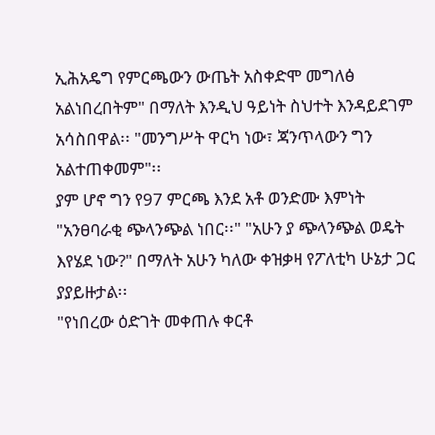ኢሕአዴግ የምርጫውን ውጤት አስቀድሞ መግለፅ አልነበረበትም" በማለት እንዲህ ዓይነት ስህተት እንዳይደገም አሳስበዋል፡፡ "መንግሥት ዋርካ ነው፣ ጃንጥላውን ግን አልተጠቀመም"፡፡
ያም ሆኖ ግን የ97 ምርጫ እንደ አቶ ወንድሙ እምነት "አንፀባራቂ ጭላንጭል ነበር፡፡" "አሁን ያ ጭላንጭል ወዴት እየሄደ ነው?" በማለት አሁን ካለው ቀዝቃዛ የፖለቲካ ሁኔታ ጋር ያያይዙታል፡፡
"የነበረው ዕድገት መቀጠሉ ቀርቶ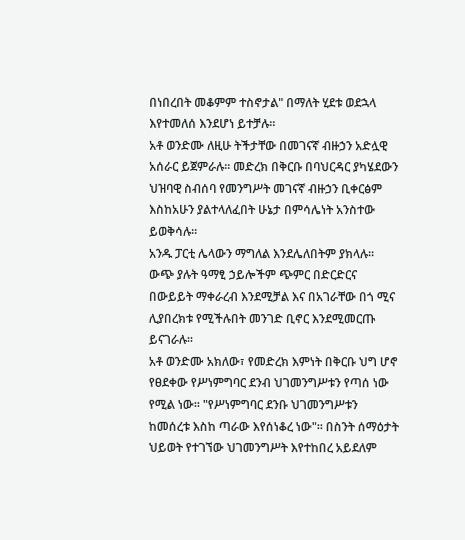በነበረበት መቆምም ተስኖታል" በማለት ሂደቱ ወደኋላ እየተመለሰ እንደሆነ ይተቻሉ፡፡
አቶ ወንድሙ ለዚሁ ትችታቸው በመገናኛ ብዙኃን አድሏዊ አሰራር ይጀምራሉ፡፡ መድረክ በቅርቡ በባህርዳር ያካሄደውን ህዝባዊ ስብሰባ የመንግሥት መገናኛ ብዙኃን ቢቀርፅም እስከአሁን ያልተላለፈበት ሁኔታ በምሳሌነት አንስተው ይወቅሳሉ፡፡
አንዱ ፓርቲ ሌላውን ማግለል እንደሌለበትም ያክላሉ፡፡ ውጭ ያሉት ዓማፂ ኃይሎችም ጭምር በድርድርና በውይይት ማቀራረብ እንደሚቻል እና በአገራቸው በጎ ሚና ሊያበረክቱ የሚችሉበት መንገድ ቢኖር እንደሚመርጡ ይናገራሉ፡፡
አቶ ወንድሙ አክለው፣ የመድረክ እምነት በቅርቡ ህግ ሆኖ የፀደቀው የሥነምግባር ደንብ ህገመንግሥቱን የጣሰ ነው የሚል ነው፡፡ "የሥነምግባር ደንቡ ህገመንግሥቱን ከመሰረቱ እስከ ጣራው እየሰነቆረ ነው"፡፡ በስንት ሰማዕታት ህይወት የተገኘው ህገመንግሥት እየተከበረ አይደለም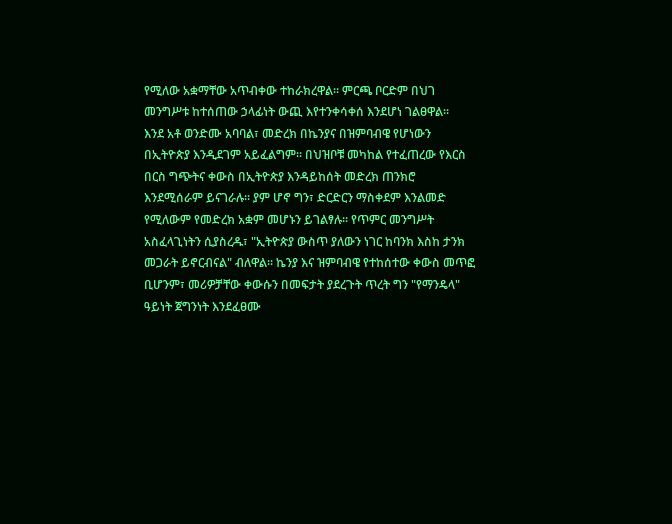የሚለው አቋማቸው አጥብቀው ተከራክረዋል፡፡ ምርጫ ቦርድም በህገ መንግሥቱ ከተሰጠው ኃላፊነት ውጪ እየተንቀሳቀሰ እንደሆነ ገልፀዋል፡፡
እንደ አቶ ወንድሙ አባባል፣ መድረክ በኬንያና በዝምባብዌ የሆነውን በኢትዮጵያ እንዲደገም አይፈልግም፡፡ በህዝቦቹ መካከል የተፈጠረው የእርስ በርስ ግጭትና ቀውስ በኢትዮጵያ እንዳይከሰት መድረክ ጠንክሮ እንደሚሰራም ይናገራሉ፡፡ ያም ሆኖ ግን፣ ድርድርን ማስቀደም እንልመድ የሚለውም የመድረክ አቋም መሆኑን ይገልፃሉ፡፡ የጥምር መንግሥት አስፈላጊነትን ሲያስረዱ፣ "ኢትዮጵያ ውስጥ ያለውን ነገር ከባንክ እስከ ታንክ መጋራት ይኖርብናል" ብለዋል፡፡ ኬንያ እና ዝምባብዌ የተከሰተው ቀውስ መጥፎ ቢሆንም፣ መሪዎቻቸው ቀውሱን በመፍታት ያደረጉት ጥረት ግን "የማንዴላ" ዓይነት ጀግንነት እንደፈፀሙ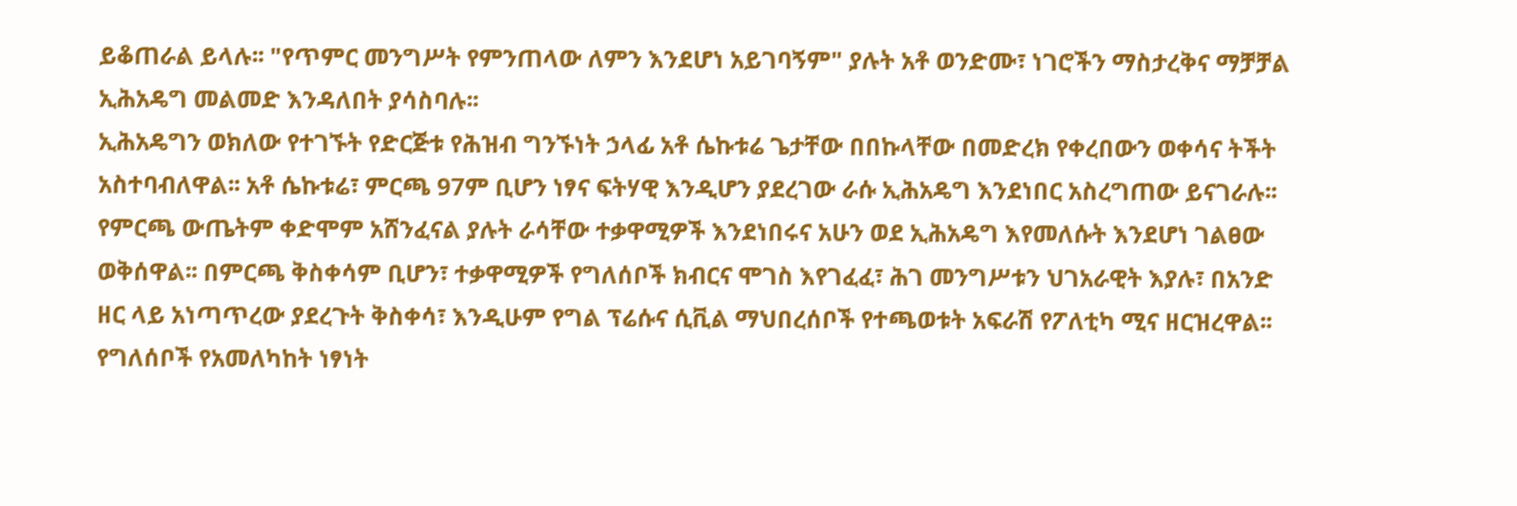ይቆጠራል ይላሉ፡፡ "የጥምር መንግሥት የምንጠላው ለምን እንደሆነ አይገባኝም" ያሉት አቶ ወንድሙ፣ ነገሮችን ማስታረቅና ማቻቻል ኢሕአዴግ መልመድ እንዳለበት ያሳስባሉ፡፡
ኢሕአዴግን ወክለው የተገኙት የድርጅቱ የሕዝብ ግንኙነት ኃላፊ አቶ ሴኩቱሬ ጌታቸው በበኩላቸው በመድረክ የቀረበውን ወቀሳና ትችት አስተባብለዋል፡፡ አቶ ሴኩቱሬ፣ ምርጫ 97ም ቢሆን ነፃና ፍትሃዊ እንዲሆን ያደረገው ራሱ ኢሕአዴግ እንደነበር አስረግጠው ይናገራሉ፡፡ የምርጫ ውጤትም ቀድሞም አሸንፈናል ያሉት ራሳቸው ተቃዋሚዎች እንደነበሩና አሁን ወደ ኢሕአዴግ እየመለሱት እንደሆነ ገልፀው ወቅሰዋል፡፡ በምርጫ ቅስቀሳም ቢሆን፣ ተቃዋሚዎች የግለሰቦች ክብርና ሞገስ እየገፈፈ፣ ሕገ መንግሥቱን ህገአራዊት እያሉ፣ በአንድ ዘር ላይ አነጣጥረው ያደረጉት ቅስቀሳ፣ እንዲሁም የግል ፕሬሱና ሲቪል ማህበረሰቦች የተጫወቱት አፍራሽ የፖለቲካ ሚና ዘርዝረዋል፡፡ የግለሰቦች የአመለካከት ነፃነት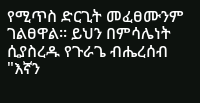የሚጥስ ድርጊት መፈፀሙንም ገልፀዋል፡፡ ይህን በምሳሌነት ሲያስረዱ የጉራጌ ብሔረሰብ "እኛን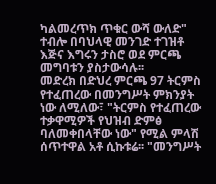ካልመረጥክ ጥቁር ውሻ ውለድ" ተብሎ በባህላዊ መንገድ ተገዝቶ እጅና እግሩን ታስሮ ወደ ምርጫ መግባቱን ያስታውሳሉ፡፡
መድረክ በድህረ ምርጫ 97 ትርምስ የተፈጠረው በመንግሥት ምክንያት ነው ለሚለው፣ "ትርምስ የተፈጠረው ተቃዋሚዎች የህዝብ ድምፅ ባለመቀበላቸው ነው" የሚል ምላሽ ሰጥተዋል አቶ ሲኩቱሬ፡፡ "መንግሥት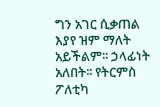ግን አገር ሲቃጠል እያየ ዝም ማለት አይችልም፡፡ ኃላፊነት አለበት፡፡ የትርምስ ፖለቲካ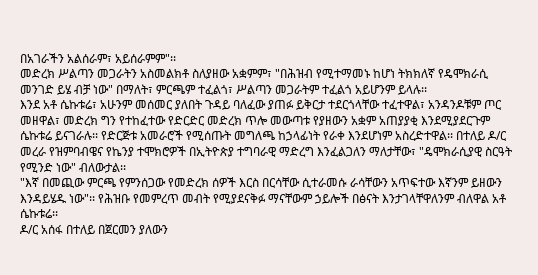በአገራችን አልሰራም፣ አይሰራምም"፡፡
መድረክ ሥልጣን መጋራትን አስመልክቶ ስለያዘው አቋምም፣ "በሕዝብ የሚተማመኑ ከሆነ ትክክለኛ የዴሞክራሲ መንገድ ይሄ ብቻ ነው" በማለት፣ ምርጫም ተፈልጎ፣ ሥልጣን መጋራትም ተፈልጎ አይሆንም ይላሉ፡፡
እንደ አቶ ሴኩቱሬ፣ አሁንም መሰመር ያለበት ጉዳይ ባለፈው ያጠፉ ይቅርታ ተደርጎላቸው ተፈተዋል፣ አንዳንዶቹም ጦር መዘዋል፣ መድረክ ግን የተከፈተው የድርድር መድረክ ጥሎ መውጣቱ የያዘውን አቋም አጠያያቂ እንደሚያደርጉም ሴኩቱሬ ይናገራሉ፡፡ የድርጅቱ አመራሮች የሚሰጡት መግለጫ ከኃላፊነት የራቀ እንደሆነም አስረድተዋል፡፡ በተለይ ዶ/ር መረራ የዝምባብዌና የኬንያ ተሞክሮዎች በኢትዮጵያ ተግባራዊ ማድረግ እንፈልጋለን ማለታቸው፣ "ዴሞክራሲያዊ ስርዓት የሚንድ ነው" ብለውታል፡፡
"እኛ በመጪው ምርጫ የምንሰጋው የመድረክ ሰዎች እርስ በርሳቸው ሲተራመሱ ራሳቸውን አጥፍተው እኛንም ይዘውን እንዳይሄዱ ነው"፡፡ የሕዝቡ የመምረጥ መብት የሚያደናቅፉ ማናቸውም ኃይሎች በፅናት እንታገላቸዋለንም ብለዋል አቶ ሴኩቱሬ፡፡
ዶ/ር አሰፋ በተለይ በጀርመን ያለውን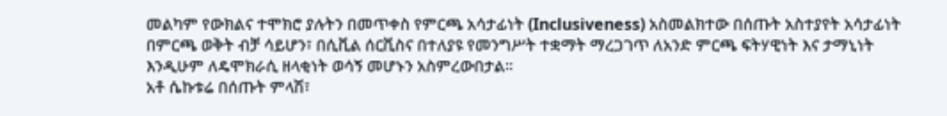መልካም የውክልና ተሞክሮ ያሉትን በመጥቀስ የምርጫ አሳታፊነት (Inclusiveness) አስመልክተው በሰጡት አስተያየት አሳታፊነት በምርጫ ወቅት ብቻ ሳይሆን፣ በሲቪል ሰርቪስና በተለያዩ የመንግሥት ተቋማት ማረጋገጥ ለአንድ ምርጫ ፍትሃዊነት እና ታማኒነት እንዲሁም ለዴሞክራሲ ዘላቂነት ወሳኝ መሆኑን አስምረውበታል፡፡
አቶ ሴኩቱሬ በሰጡት ምላሽ፣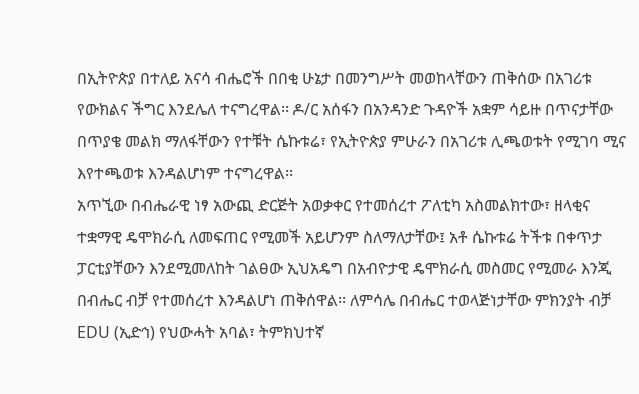በኢትዮጵያ በተለይ አናሳ ብሔሮች በበቂ ሁኔታ በመንግሥት መወከላቸውን ጠቅሰው በአገሪቱ የውክልና ችግር እንደሌለ ተናግረዋል፡፡ ዶ/ር አሰፋን በአንዳንድ ጉዳዮች አቋም ሳይዙ በጥናታቸው በጥያቄ መልክ ማለፋቸውን የተቹት ሴኩቱሬ፣ የኢትዮጵያ ምሁራን በአገሪቱ ሊጫወቱት የሚገባ ሚና እየተጫወቱ እንዳልሆነም ተናግረዋል፡፡
አጥኚው በብሔራዊ ነፃ አውጪ ድርጅት አወቃቀር የተመሰረተ ፖለቲካ አስመልክተው፣ ዘላቂና ተቋማዊ ዴሞክራሲ ለመፍጠር የሚመች አይሆንም ስለማለታቸው፤ አቶ ሴኩቱሬ ትችቱ በቀጥታ ፓርቲያቸውን እንደሚመለከት ገልፀው ኢህአዴግ በአብዮታዊ ዴሞክራሲ መስመር የሚመራ እንጂ በብሔር ብቻ የተመሰረተ እንዳልሆነ ጠቅሰዋል፡፡ ለምሳሌ በብሔር ተወላጅነታቸው ምክንያት ብቻ EDU (ኢድኅ) የህውሓት አባል፣ ትምክህተኛ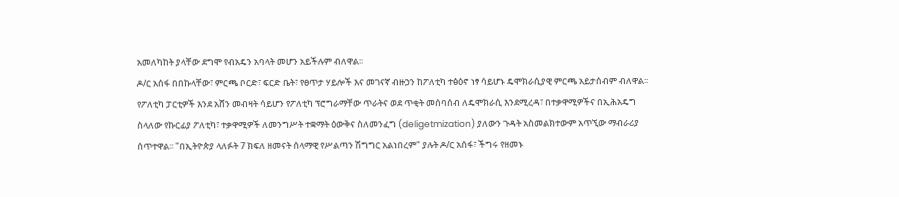አመለካከት ያላቸው ደግሞ የብአዴን አባላት መሆን አይችሉም ብለዋል፡፡
ዶ/ር አሰፋ በበኩላቸው፣ ምርጫ ቦርድ፣ ፍርድ ቤት፣ የፀጥታ ሃይሎች እና መገናኛ ብዙኃን ከፖለቲካ ተፅዕኖ ነፃ ሳይሆኑ ዴሞክራሲያዊ ምርጫ አይታሰብም ብለዋል፡፡
የፖለቲካ ፓርቲዎች እንደ አሸን መብዛት ሳይሆን የፖለቲካ ፕሮግራማቸው ጥራትና ወደ ጥቂት መሰባሰብ ለዴሞክራሲ እንደሚረዳ፣ በተቃዋሚዎችና በኢሕአዴግ ስላለው የኩርፊያ ፖለቲካ፣ ተቃዋሚዎች ለመንግሥት ተቋማት ዕውቅና ስለመንፈግ (deligetmization) ያለውን ጉዳት አስመልክተውም አጥኚው ማብራሪያ ሰጥተዋል፡፡ "በኢትዮጵያ ላለፉት 7 ክፍለ ዘመናት ሰላማዊ የሥልጣን ሽግግር አልነበረም" ያሉት ዶ/ር አሰፋ፣ ችግሩ የዘመኑ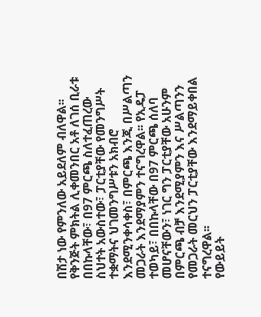በሽታ ነው የምንለው አይደለም ብለዋል፡፡
የቅንጅት ምክትል ሊቀመንበር አቶ ለገሰ ቢራቱ በበኩላቸው፣ በ97 ምርጫ ስለተፈጠረው ስህተት አውስተው፣ ፓርቲያቸው የመንግሥት ተቋማትና ህገመንግሥቱን አክብሮ እንደሚንቀሳቀስ፣ በምርጫ እንጂ በሥልጣን መጋራት እንደማያምን ተናግረዋል፡፡ የኢዴፓ ተወካይ፣ በበኩላቸው በ97 ምርጫ ሰለባ መሆናቸውን፣ ነገር ግን ፓርቲያቸው አሁንም በምርጫ ብቻ እንደሚያምን እና ሥልጣንን የመጋራት መርህን ፓርቲያቸው እንደማይቀበል ተናግረዋል፡፡
የውይይት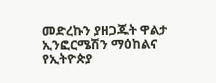መድረኩን ያዘጋጁት ዋልታ ኢንፎርሜሽን ማዕከልና የኢትዮጵያ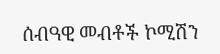ሰብዓዊ መብቶች ኮሚሽን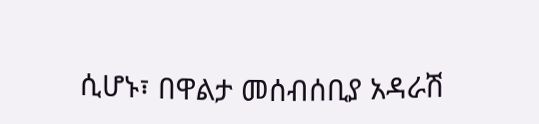ሲሆኑ፣ በዋልታ መሰብሰቢያ አዳራሽ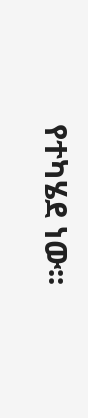የተካሄደ ነው፡፡